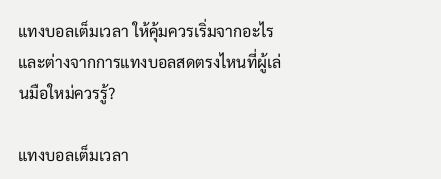แทงบอลเต็มเวลา ให้คุ้มควรเริ่มจากอะไร และต่างจากการแทงบอลสดตรงไหนที่ผู้เล่นมือใหม่ควรรู้?

แทงบอลเต็มเวลา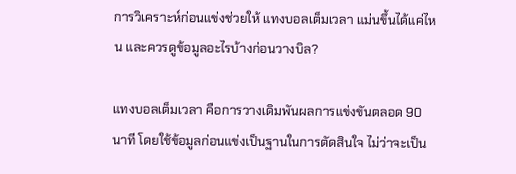การวิเคราะห์ก่อนแข่งช่วยให้ แทงบอลเต็มเวลา แม่นขึ้นได้แค่ไหน และควรดูข้อมูลอะไรบ้างก่อนวางบิล?

แทงบอลเต็มเวลา คือการวางเดิมพันผลการแข่งขันตลอด 90 นาที โดยใช้ข้อมูลก่อนแข่งเป็นฐานในการตัดสินใจ ไม่ว่าจะเป็น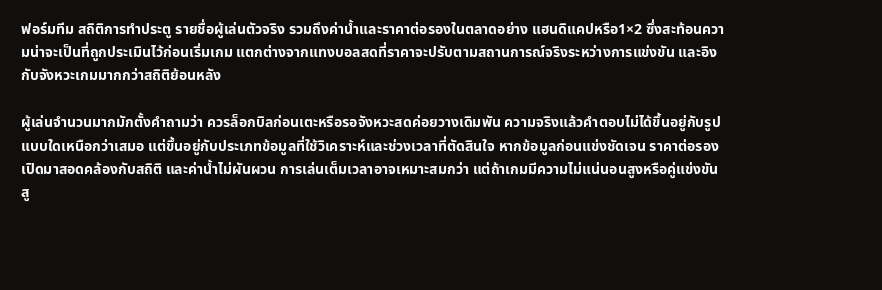ฟอร์มทีม สถิติการทำประตู รายชื่อผู้เล่นตัวจริง รวมถึงค่าน้ำและราคาต่อรองในตลาดอย่าง แฮนดิแคปหรือ1×2 ซึ่งสะท้อนความน่าจะเป็นที่ถูกประเมินไว้ก่อนเริ่มเกม แตกต่างจากแทงบอลสดที่ราคาจะปรับตามสถานการณ์จริงระหว่างการแข่งขัน และอิงกับจังหวะเกมมากกว่าสถิติย้อนหลัง

ผู้เล่นจำนวนมากมักตั้งคำถามว่า ควรล็อกบิลก่อนเตะหรือรอจังหวะสดค่อยวางเดิมพัน ความจริงแล้วคำตอบไม่ได้ขึ้นอยู่กับรูปแบบใดเหนือกว่าเสมอ แต่ขึ้นอยู่กับประเภทข้อมูลที่ใช้วิเคราะห์และช่วงเวลาที่ตัดสินใจ หากข้อมูลก่อนแข่งชัดเจน ราคาต่อรองเปิดมาสอดคล้องกับสถิติ และค่าน้ำไม่ผันผวน การเล่นเต็มเวลาอาจเหมาะสมกว่า แต่ถ้าเกมมีความไม่แน่นอนสูงหรือคู่แข่งขันสู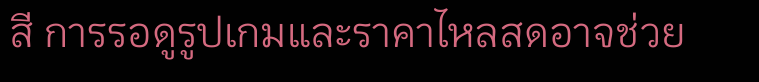สี การรอดูรูปเกมและราคาไหลสดอาจช่วย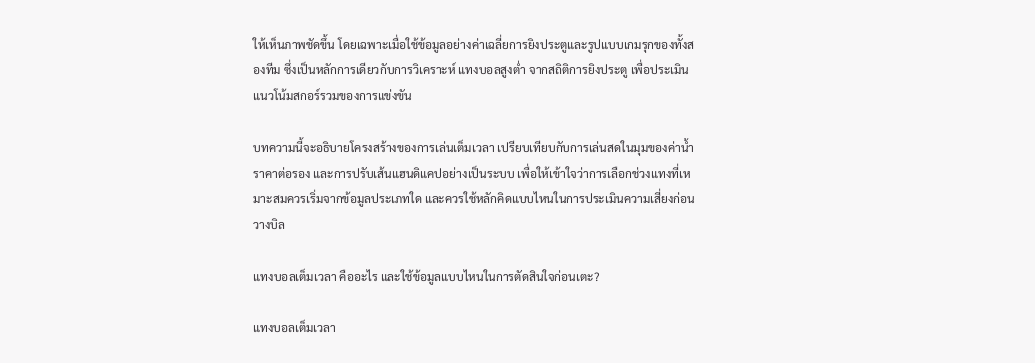ให้เห็นภาพชัดขึ้น โดยเฉพาะเมื่อใช้ข้อมูลอย่างค่าเฉลี่ยการยิงประตูและรูปแบบเกมรุกของทั้งสองทีม ซึ่งเป็นหลักการเดียวกับการวิเคราะห์ แทงบอลสูงต่ำ จากสถิติการยิงประตู เพื่อประเมินแนวโน้มสกอร์รวมของการแข่งขัน

บทความนี้จะอธิบายโครงสร้างของการเล่นเต็มเวลา เปรียบเทียบกับการเล่นสดในมุมของค่าน้ำ ราคาต่อรอง และการปรับเส้นแฮนดิแคปอย่างเป็นระบบ เพื่อให้เข้าใจว่าการเลือกช่วงแทงที่เหมาะสมควรเริ่มจากข้อมูลประเภทใด และควรใช้หลักคิดแบบไหนในการประเมินความเสี่ยงก่อนวางบิล

แทงบอลเต็มเวลา คืออะไร และใช้ข้อมูลแบบไหนในการตัดสินใจก่อนเตะ?

แทงบอลเต็มเวลา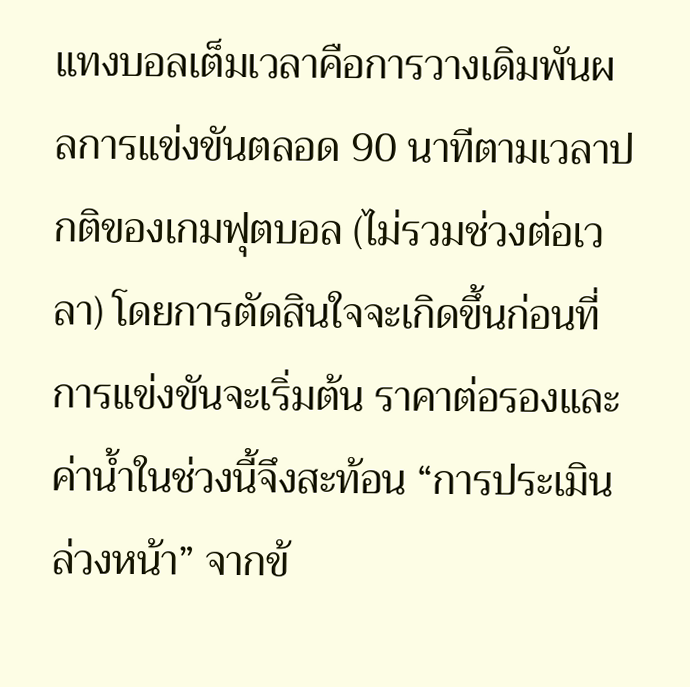แทงบอลเต็มเวลาคือการวางเดิมพันผลการแข่งขันตลอด 90 นาทีตามเวลาปกติของเกมฟุตบอล (ไม่รวมช่วงต่อเวลา) โดยการตัดสินใจจะเกิดขึ้นก่อนที่การแข่งขันจะเริ่มต้น ราคาต่อรองและค่าน้ำในช่วงนี้จึงสะท้อน “การประเมินล่วงหน้า” จากข้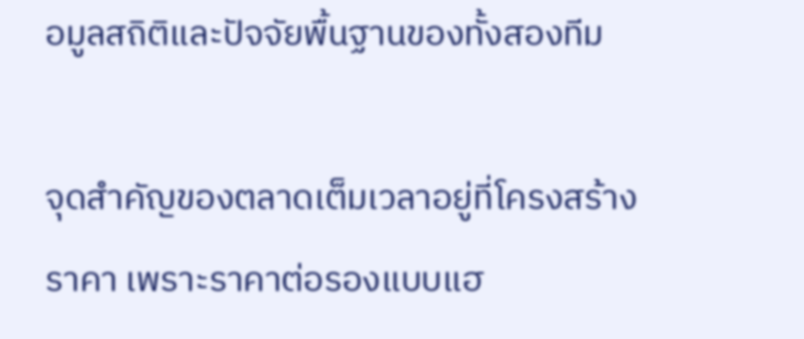อมูลสถิติและปัจจัยพื้นฐานของทั้งสองทีม

จุดสำคัญของตลาดเต็มเวลาอยู่ที่โครงสร้างราคา เพราะราคาต่อรองแบบแฮ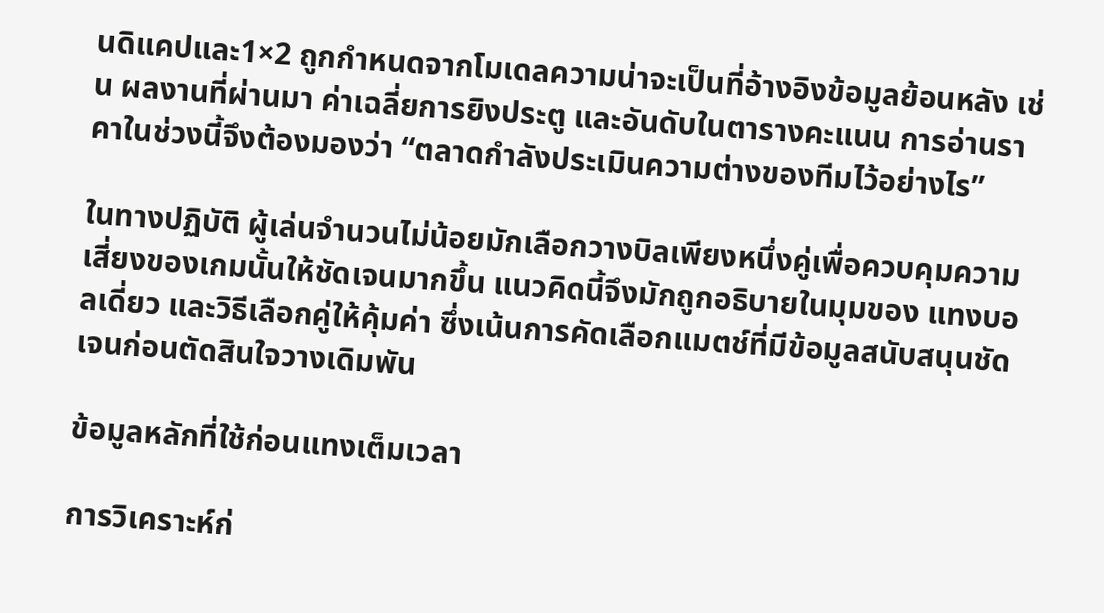นดิแคปและ1×2 ถูกกำหนดจากโมเดลความน่าจะเป็นที่อ้างอิงข้อมูลย้อนหลัง เช่น ผลงานที่ผ่านมา ค่าเฉลี่ยการยิงประตู และอันดับในตารางคะแนน การอ่านราคาในช่วงนี้จึงต้องมองว่า “ตลาดกำลังประเมินความต่างของทีมไว้อย่างไร”

ในทางปฏิบัติ ผู้เล่นจำนวนไม่น้อยมักเลือกวางบิลเพียงหนึ่งคู่เพื่อควบคุมความเสี่ยงของเกมนั้นให้ชัดเจนมากขึ้น แนวคิดนี้จึงมักถูกอธิบายในมุมของ แทงบอลเดี่ยว และวิธีเลือกคู่ให้คุ้มค่า ซึ่งเน้นการคัดเลือกแมตช์ที่มีข้อมูลสนับสนุนชัดเจนก่อนตัดสินใจวางเดิมพัน

ข้อมูลหลักที่ใช้ก่อนแทงเต็มเวลา

การวิเคราะห์ก่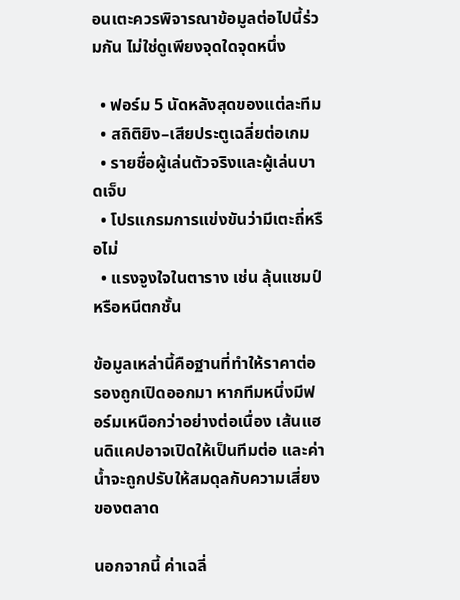อนเตะควรพิจารณาข้อมูลต่อไปนี้ร่วมกัน ไม่ใช่ดูเพียงจุดใดจุดหนึ่ง

  • ฟอร์ม 5 นัดหลังสุดของแต่ละทีม
  • สถิติยิง–เสียประตูเฉลี่ยต่อเกม
  • รายชื่อผู้เล่นตัวจริงและผู้เล่นบาดเจ็บ
  • โปรแกรมการแข่งขันว่ามีเตะถี่หรือไม่
  • แรงจูงใจในตาราง เช่น ลุ้นแชมป์ หรือหนีตกชั้น

ข้อมูลเหล่านี้คือฐานที่ทำให้ราคาต่อรองถูกเปิดออกมา หากทีมหนึ่งมีฟอร์มเหนือกว่าอย่างต่อเนื่อง เส้นแฮนดิแคปอาจเปิดให้เป็นทีมต่อ และค่าน้ำจะถูกปรับให้สมดุลกับความเสี่ยงของตลาด

นอกจากนี้ ค่าเฉลี่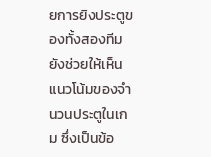ยการยิงประตูของทั้งสองทีมยังช่วยให้เห็นแนวโน้มของจำนวนประตูในเกม ซึ่งเป็นข้อ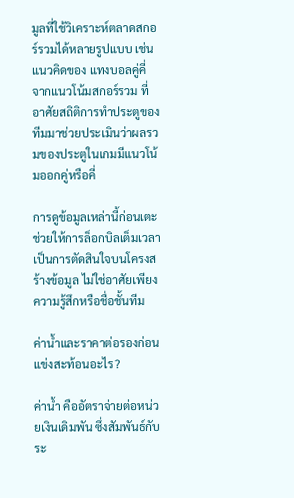มูลที่ใช้วิเคราะห์ตลาดสกอร์รวมได้หลายรูปแบบ เช่น แนวคิดของ แทงบอลคู่คี่ จากแนวโน้มสกอร์รวม ที่อาศัยสถิติการทำประตูของทีมมาช่วยประเมินว่าผลรวมของประตูในเกมมีแนวโน้มออกคู่หรือคี่

การดูข้อมูลเหล่านี้ก่อนเตะช่วยให้การล็อกบิลเต็มเวลาเป็นการตัดสินใจบนโครงสร้างข้อมูล ไม่ใช่อาศัยเพียงความรู้สึกหรือชื่อชั้นทีม

ค่าน้ำและราคาต่อรองก่อนแข่งสะท้อนอะไร?

ค่าน้ำ คืออัตราจ่ายต่อหน่วยเงินเดิมพัน ซึ่งสัมพันธ์กับระ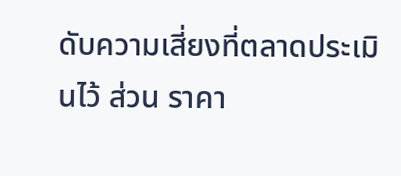ดับความเสี่ยงที่ตลาดประเมินไว้ ส่วน ราคา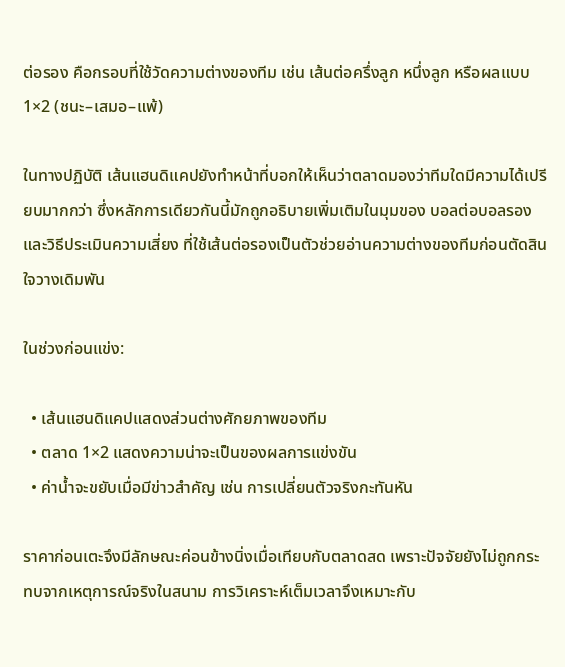ต่อรอง คือกรอบที่ใช้วัดความต่างของทีม เช่น เส้นต่อครึ่งลูก หนึ่งลูก หรือผลแบบ1×2 (ชนะ–เสมอ–แพ้)

ในทางปฏิบัติ เส้นแฮนดิแคปยังทำหน้าที่บอกให้เห็นว่าตลาดมองว่าทีมใดมีความได้เปรียบมากกว่า ซึ่งหลักการเดียวกันนี้มักถูกอธิบายเพิ่มเติมในมุมของ บอลต่อบอลรอง และวิธีประเมินความเสี่ยง ที่ใช้เส้นต่อรองเป็นตัวช่วยอ่านความต่างของทีมก่อนตัดสินใจวางเดิมพัน

ในช่วงก่อนแข่ง:

  • เส้นแฮนดิแคปแสดงส่วนต่างศักยภาพของทีม
  • ตลาด 1×2 แสดงความน่าจะเป็นของผลการแข่งขัน
  • ค่าน้ำจะขยับเมื่อมีข่าวสำคัญ เช่น การเปลี่ยนตัวจริงกะทันหัน

ราคาก่อนเตะจึงมีลักษณะค่อนข้างนิ่งเมื่อเทียบกับตลาดสด เพราะปัจจัยยังไม่ถูกกระทบจากเหตุการณ์จริงในสนาม การวิเคราะห์เต็มเวลาจึงเหมาะกับ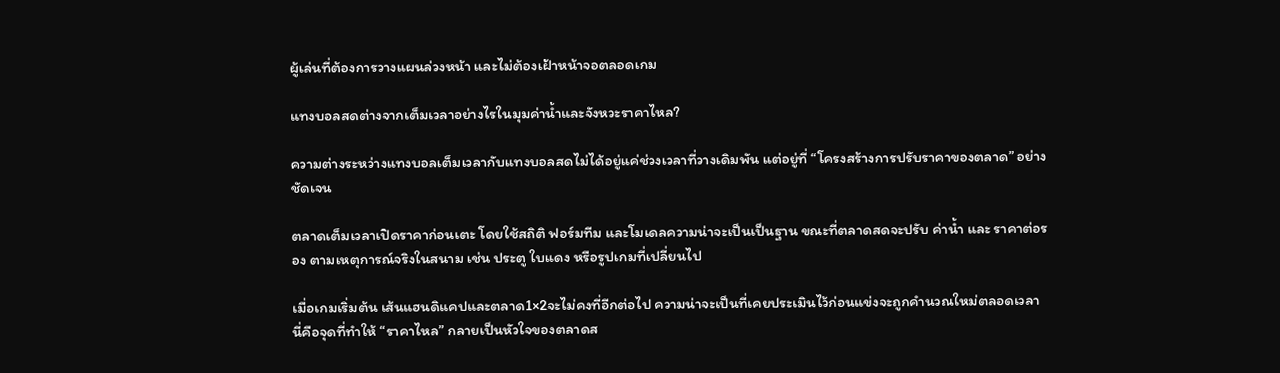ผู้เล่นที่ต้องการวางแผนล่วงหน้า และไม่ต้องเฝ้าหน้าจอตลอดเกม

แทงบอลสดต่างจากเต็มเวลาอย่างไรในมุมค่าน้ำและจังหวะราคาไหล?

ความต่างระหว่างแทงบอลเต็มเวลากับแทงบอลสดไม่ได้อยู่แค่ช่วงเวลาที่วางเดิมพัน แต่อยู่ที่ “โครงสร้างการปรับราคาของตลาด” อย่างชัดเจน

ตลาดเต็มเวลาเปิดราคาก่อนเตะ โดยใช้สถิติ ฟอร์มทีม และโมเดลความน่าจะเป็นเป็นฐาน ขณะที่ตลาดสดจะปรับ ค่าน้ำ และ ราคาต่อรอง ตามเหตุการณ์จริงในสนาม เช่น ประตู ใบแดง หรือรูปเกมที่เปลี่ยนไป

เมื่อเกมเริ่มต้น เส้นแฮนดิแคปและตลาด1×2จะไม่คงที่อีกต่อไป ความน่าจะเป็นที่เคยประเมินไว้ก่อนแข่งจะถูกคำนวณใหม่ตลอดเวลา นี่คือจุดที่ทำให้ “ราคาไหล” กลายเป็นหัวใจของตลาดส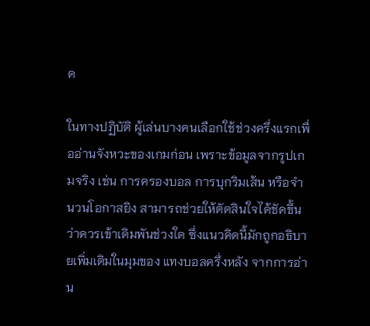ด

ในทางปฏิบัติ ผู้เล่นบางคนเลือกใช้ช่วงครึ่งแรกเพื่ออ่านจังหวะของเกมก่อน เพราะข้อมูลจากรูปเกมจริง เช่น การครองบอล การบุกริมเส้น หรือจำนวนโอกาสยิง สามารถช่วยให้ตัดสินใจได้ชัดขึ้นว่าควรเข้าเดิมพันช่วงใด ซึ่งแนวคิดนี้มักถูกอธิบายเพิ่มเติมในมุมของ แทงบอลครึ่งหลัง จากการอ่าน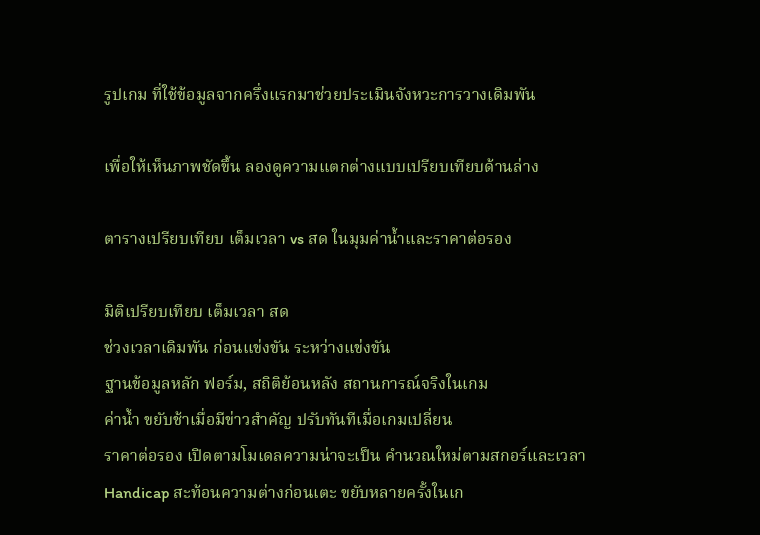รูปเกม ที่ใช้ข้อมูลจากครึ่งแรกมาช่วยประเมินจังหวะการวางเดิมพัน

เพื่อให้เห็นภาพชัดขึ้น ลองดูความแตกต่างแบบเปรียบเทียบด้านล่าง

ตารางเปรียบเทียบ เต็มเวลา vs สด ในมุมค่าน้ำและราคาต่อรอง

มิติเปรียบเทียบ เต็มเวลา สด
ช่วงเวลาเดิมพัน ก่อนแข่งขัน ระหว่างแข่งขัน
ฐานข้อมูลหลัก ฟอร์ม, สถิติย้อนหลัง สถานการณ์จริงในเกม
ค่าน้ำ ขยับช้าเมื่อมีข่าวสำคัญ ปรับทันทีเมื่อเกมเปลี่ยน
ราคาต่อรอง เปิดตามโมเดลความน่าจะเป็น คำนวณใหม่ตามสกอร์และเวลา
Handicap สะท้อนความต่างก่อนเตะ ขยับหลายครั้งในเก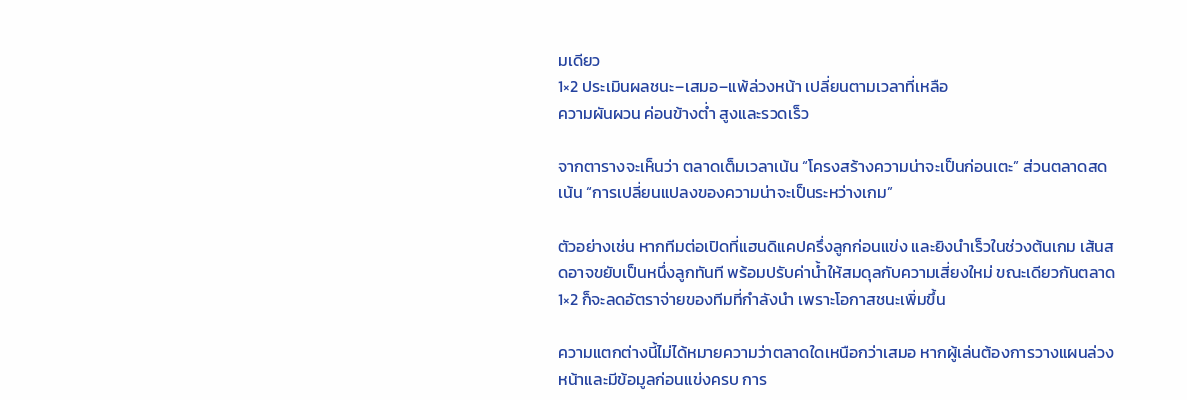มเดียว
1×2 ประเมินผลชนะ–เสมอ–แพ้ล่วงหน้า เปลี่ยนตามเวลาที่เหลือ
ความผันผวน ค่อนข้างต่ำ สูงและรวดเร็ว

จากตารางจะเห็นว่า ตลาดเต็มเวลาเน้น “โครงสร้างความน่าจะเป็นก่อนเตะ” ส่วนตลาดสดเน้น “การเปลี่ยนแปลงของความน่าจะเป็นระหว่างเกม”

ตัวอย่างเช่น หากทีมต่อเปิดที่แฮนดิแคปครึ่งลูกก่อนแข่ง และยิงนำเร็วในช่วงต้นเกม เส้นสดอาจขยับเป็นหนึ่งลูกทันที พร้อมปรับค่าน้ำให้สมดุลกับความเสี่ยงใหม่ ขณะเดียวกันตลาด1×2 ก็จะลดอัตราจ่ายของทีมที่กำลังนำ เพราะโอกาสชนะเพิ่มขึ้น

ความแตกต่างนี้ไม่ได้หมายความว่าตลาดใดเหนือกว่าเสมอ หากผู้เล่นต้องการวางแผนล่วงหน้าและมีข้อมูลก่อนแข่งครบ การ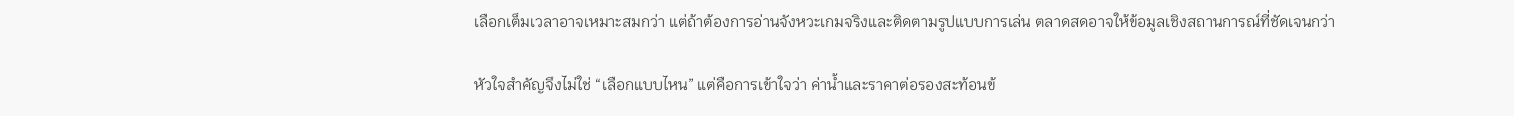เลือกเต็มเวลาอาจเหมาะสมกว่า แต่ถ้าต้องการอ่านจังหวะเกมจริงและติดตามรูปแบบการเล่น ตลาดสดอาจให้ข้อมูลเชิงสถานการณ์ที่ชัดเจนกว่า

หัวใจสำคัญจึงไม่ใช่ “เลือกแบบไหน” แต่คือการเข้าใจว่า ค่าน้ำและราคาต่อรองสะท้อนข้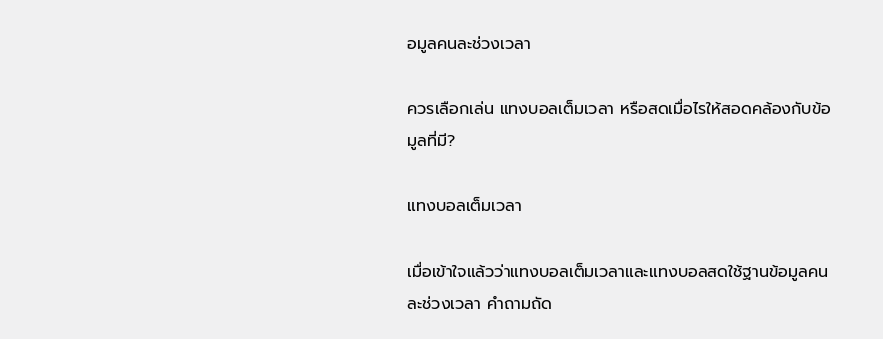อมูลคนละช่วงเวลา

ควรเลือกเล่น แทงบอลเต็มเวลา หรือสดเมื่อไรให้สอดคล้องกับข้อมูลที่มี?

แทงบอลเต็มเวลา

เมื่อเข้าใจแล้วว่าแทงบอลเต็มเวลาและแทงบอลสดใช้ฐานข้อมูลคนละช่วงเวลา คำถามถัด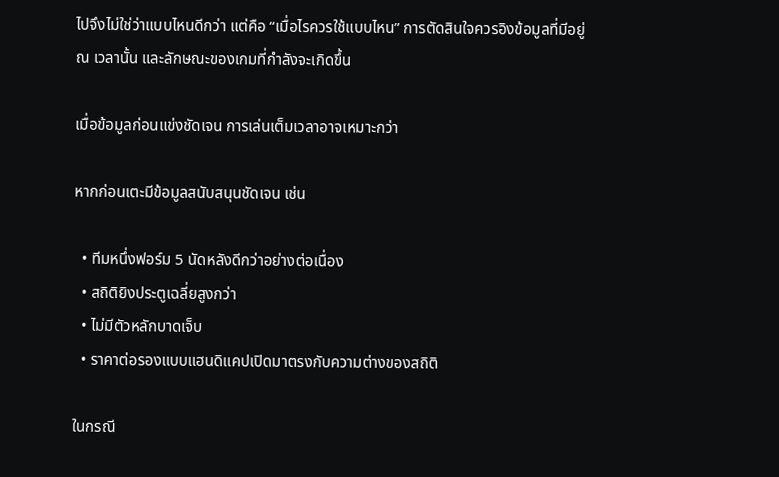ไปจึงไม่ใช่ว่าแบบไหนดีกว่า แต่คือ “เมื่อไรควรใช้แบบไหน” การตัดสินใจควรอิงข้อมูลที่มีอยู่ ณ เวลานั้น และลักษณะของเกมที่กำลังจะเกิดขึ้น

เมื่อข้อมูลก่อนแข่งชัดเจน การเล่นเต็มเวลาอาจเหมาะกว่า

หากก่อนเตะมีข้อมูลสนับสนุนชัดเจน เช่น

  • ทีมหนึ่งฟอร์ม 5 นัดหลังดีกว่าอย่างต่อเนื่อง
  • สถิติยิงประตูเฉลี่ยสูงกว่า
  • ไม่มีตัวหลักบาดเจ็บ
  • ราคาต่อรองแบบแฮนดิแคปเปิดมาตรงกับความต่างของสถิติ

ในกรณี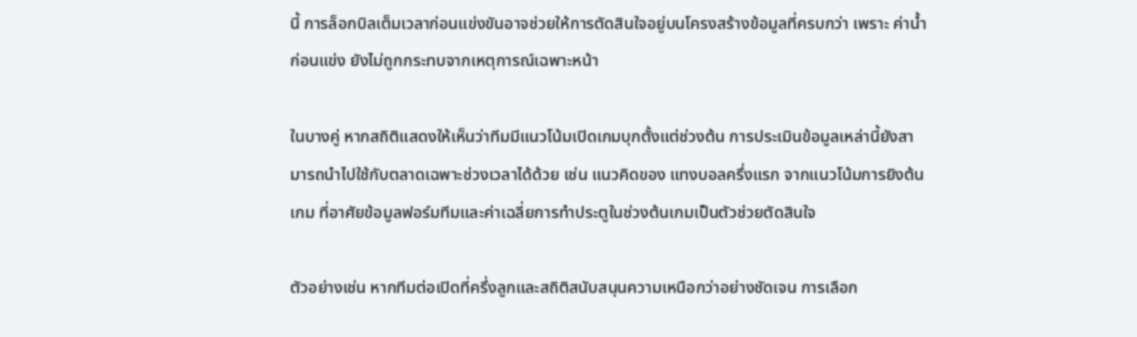นี้ การล็อกบิลเต็มเวลาก่อนแข่งขันอาจช่วยให้การตัดสินใจอยู่บนโครงสร้างข้อมูลที่ครบกว่า เพราะ ค่าน้ำก่อนแข่ง ยังไม่ถูกกระทบจากเหตุการณ์เฉพาะหน้า

ในบางคู่ หากสถิติแสดงให้เห็นว่าทีมมีแนวโน้มเปิดเกมบุกตั้งแต่ช่วงต้น การประเมินข้อมูลเหล่านี้ยังสามารถนำไปใช้กับตลาดเฉพาะช่วงเวลาได้ด้วย เช่น แนวคิดของ แทงบอลครึ่งแรก จากแนวโน้มการยิงต้นเกม ที่อาศัยข้อมูลฟอร์มทีมและค่าเฉลี่ยการทำประตูในช่วงต้นเกมเป็นตัวช่วยตัดสินใจ

ตัวอย่างเช่น หากทีมต่อเปิดที่ครึ่งลูกและสถิติสนับสนุนความเหนือกว่าอย่างชัดเจน การเลือก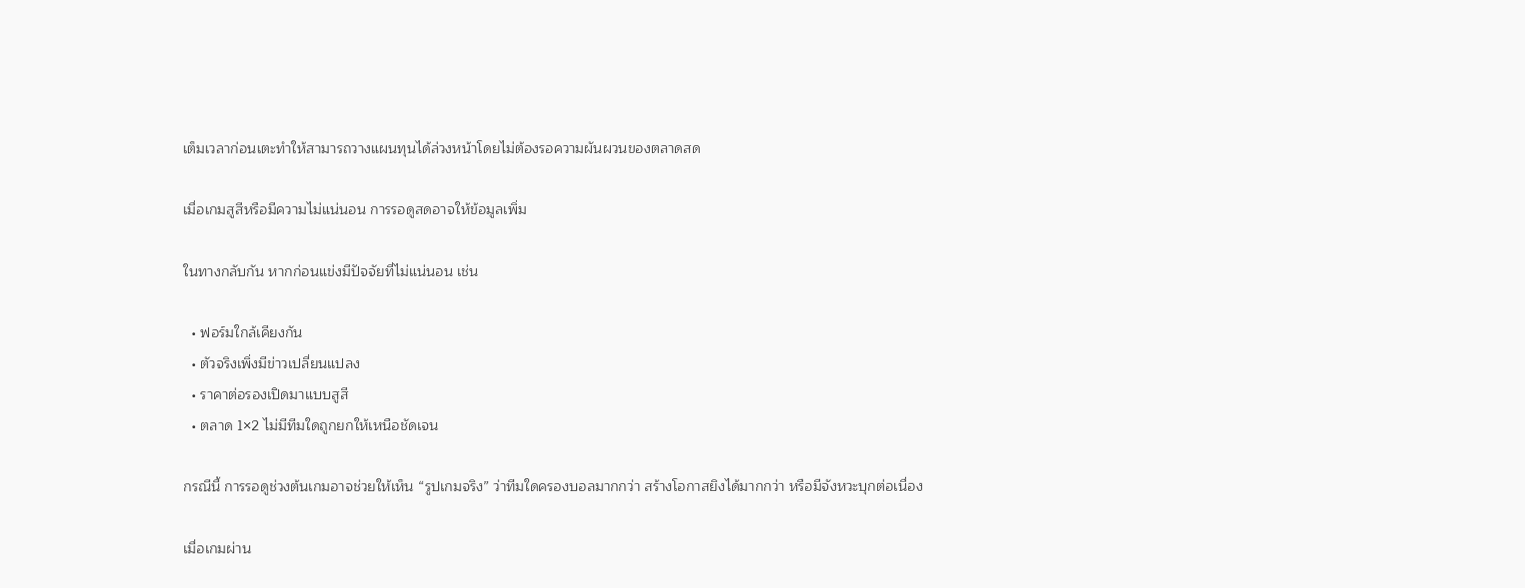เต็มเวลาก่อนเตะทำให้สามารถวางแผนทุนได้ล่วงหน้าโดยไม่ต้องรอความผันผวนของตลาดสด

เมื่อเกมสูสีหรือมีความไม่แน่นอน การรอดูสดอาจให้ข้อมูลเพิ่ม

ในทางกลับกัน หากก่อนแข่งมีปัจจัยที่ไม่แน่นอน เช่น

  • ฟอร์มใกล้เคียงกัน
  • ตัวจริงเพิ่งมีข่าวเปลี่ยนแปลง
  • ราคาต่อรองเปิดมาแบบสูสี
  • ตลาด 1×2 ไม่มีทีมใดถูกยกให้เหนือชัดเจน

กรณีนี้ การรอดูช่วงต้นเกมอาจช่วยให้เห็น “รูปเกมจริง” ว่าทีมใดครองบอลมากกว่า สร้างโอกาสยิงได้มากกว่า หรือมีจังหวะบุกต่อเนื่อง

เมื่อเกมผ่าน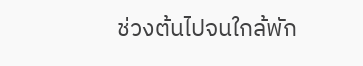ช่วงต้นไปจนใกล้พัก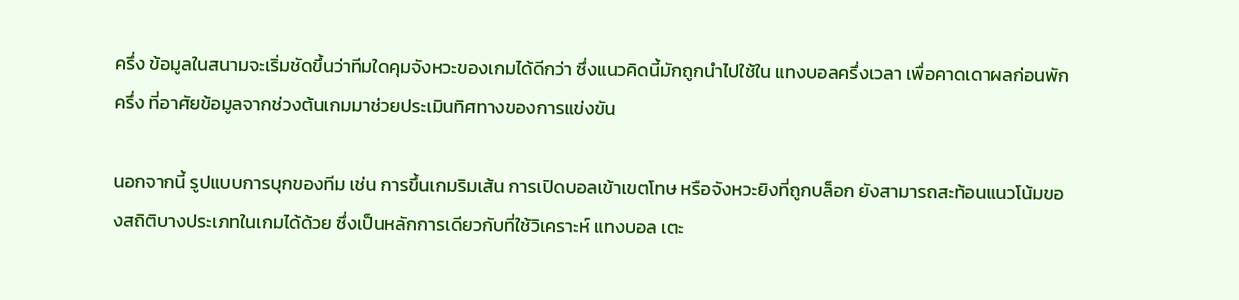ครึ่ง ข้อมูลในสนามจะเริ่มชัดขึ้นว่าทีมใดคุมจังหวะของเกมได้ดีกว่า ซึ่งแนวคิดนี้มักถูกนำไปใช้ใน แทงบอลครึ่งเวลา เพื่อคาดเดาผลก่อนพักครึ่ง ที่อาศัยข้อมูลจากช่วงต้นเกมมาช่วยประเมินทิศทางของการแข่งขัน

นอกจากนี้ รูปแบบการบุกของทีม เช่น การขึ้นเกมริมเส้น การเปิดบอลเข้าเขตโทษ หรือจังหวะยิงที่ถูกบล็อก ยังสามารถสะท้อนแนวโน้มของสถิติบางประเภทในเกมได้ด้วย ซึ่งเป็นหลักการเดียวกับที่ใช้วิเคราะห์ แทงบอล เตะ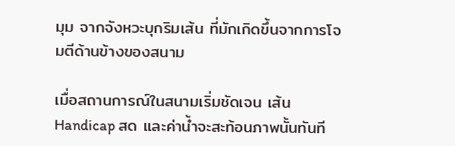มุม จากจังหวะบุกริมเส้น ที่มักเกิดขึ้นจากการโจมตีด้านข้างของสนาม

เมื่อสถานการณ์ในสนามเริ่มชัดเจน เส้น Handicap สด และค่าน้ำจะสะท้อนภาพนั้นทันที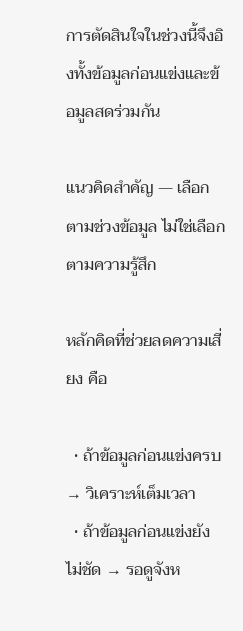การตัดสินใจในช่วงนี้จึงอิงทั้งข้อมูลก่อนแข่งและข้อมูลสดร่วมกัน

แนวคิดสำคัญ — เลือกตามช่วงข้อมูล ไม่ใช่เลือกตามความรู้สึก

หลักคิดที่ช่วยลดความเสี่ยง คือ

  • ถ้าข้อมูลก่อนแข่งครบ → วิเคราะห์เต็มเวลา
  • ถ้าข้อมูลก่อนแข่งยังไม่ชัด → รอดูจังห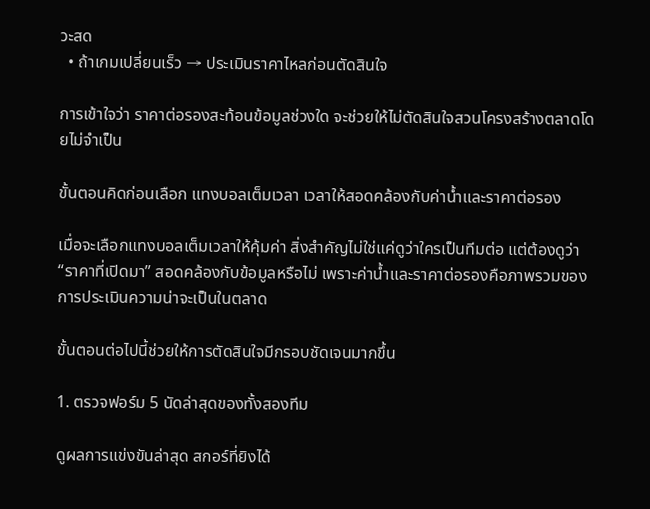วะสด
  • ถ้าเกมเปลี่ยนเร็ว → ประเมินราคาไหลก่อนตัดสินใจ

การเข้าใจว่า ราคาต่อรองสะท้อนข้อมูลช่วงใด จะช่วยให้ไม่ตัดสินใจสวนโครงสร้างตลาดโดยไม่จำเป็น

ขั้นตอนคิดก่อนเลือก แทงบอลเต็มเวลา เวลาให้สอดคล้องกับค่าน้ำและราคาต่อรอง

เมื่อจะเลือกแทงบอลเต็มเวลาให้คุ้มค่า สิ่งสำคัญไม่ใช่แค่ดูว่าใครเป็นทีมต่อ แต่ต้องดูว่า “ราคาที่เปิดมา” สอดคล้องกับข้อมูลหรือไม่ เพราะค่าน้ำและราคาต่อรองคือภาพรวมของการประเมินความน่าจะเป็นในตลาด

ขั้นตอนต่อไปนี้ช่วยให้การตัดสินใจมีกรอบชัดเจนมากขึ้น

1. ตรวจฟอร์ม 5 นัดล่าสุดของทั้งสองทีม

ดูผลการแข่งขันล่าสุด สกอร์ที่ยิงได้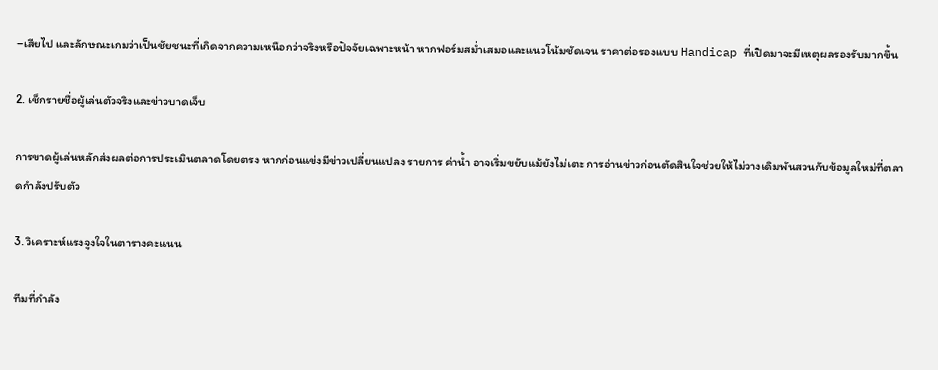–เสียไป และลักษณะเกมว่าเป็นชัยชนะที่เกิดจากความเหนือกว่าจริงหรือปัจจัยเฉพาะหน้า หากฟอร์มสม่ำเสมอและแนวโน้มชัดเจน ราคาต่อรองแบบ Handicap ที่เปิดมาจะมีเหตุผลรองรับมากขึ้น

2. เช็กรายชื่อผู้เล่นตัวจริงและข่าวบาดเจ็บ

การขาดผู้เล่นหลักส่งผลต่อการประเมินตลาดโดยตรง หากก่อนแข่งมีข่าวเปลี่ยนแปลง รายการ ค่าน้ำ อาจเริ่มขยับแม้ยังไม่เตะ การอ่านข่าวก่อนตัดสินใจช่วยให้ไม่วางเดิมพันสวนกับข้อมูลใหม่ที่ตลาดกำลังปรับตัว

3. วิเคราะห์แรงจูงใจในตารางคะแนน

ทีมที่กำลัง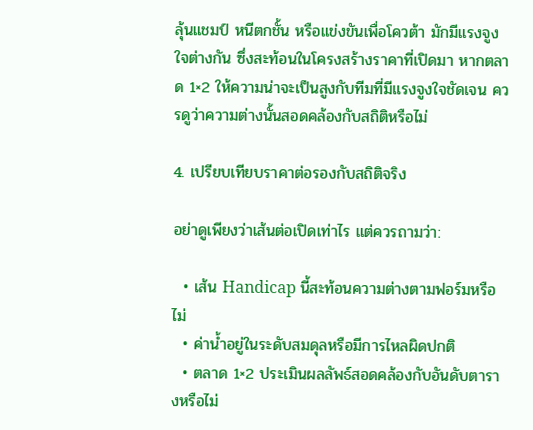ลุ้นแชมป์ หนีตกชั้น หรือแข่งขันเพื่อโควต้า มักมีแรงจูงใจต่างกัน ซึ่งสะท้อนในโครงสร้างราคาที่เปิดมา หากตลาด 1×2 ให้ความน่าจะเป็นสูงกับทีมที่มีแรงจูงใจชัดเจน ควรดูว่าความต่างนั้นสอดคล้องกับสถิติหรือไม่

4. เปรียบเทียบราคาต่อรองกับสถิติจริง

อย่าดูเพียงว่าเส้นต่อเปิดเท่าไร แต่ควรถามว่า:

  • เส้น Handicap นี้สะท้อนความต่างตามฟอร์มหรือไม่
  • ค่าน้ำอยู่ในระดับสมดุลหรือมีการไหลผิดปกติ
  • ตลาด 1×2 ประเมินผลลัพธ์สอดคล้องกับอันดับตารางหรือไม่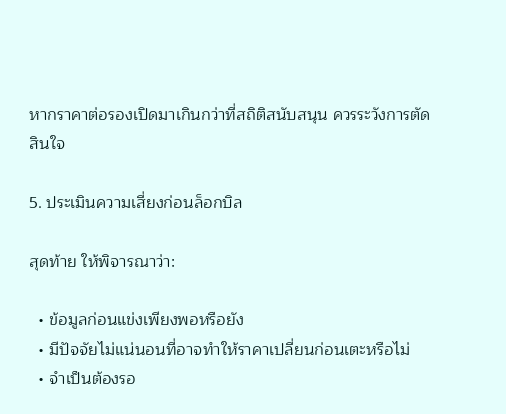หากราคาต่อรองเปิดมาเกินกว่าที่สถิติสนับสนุน ควรระวังการตัดสินใจ

5. ประเมินความเสี่ยงก่อนล็อกบิล

สุดท้าย ให้พิจารณาว่า:

  • ข้อมูลก่อนแข่งเพียงพอหรือยัง
  • มีปัจจัยไม่แน่นอนที่อาจทำให้ราคาเปลี่ยนก่อนเตะหรือไม่
  • จำเป็นต้องรอ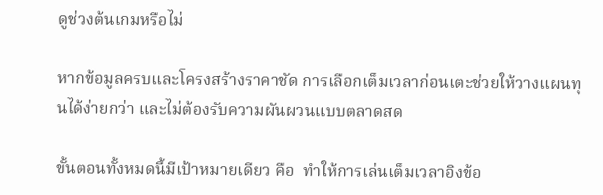ดูช่วงต้นเกมหรือไม่

หากข้อมูลครบและโครงสร้างราคาชัด การเลือกเต็มเวลาก่อนเตะช่วยให้วางแผนทุนได้ง่ายกว่า และไม่ต้องรับความผันผวนแบบตลาดสด

ขั้นตอนทั้งหมดนี้มีเป้าหมายเดียว คือ  ทำให้การเล่นเต็มเวลาอิงข้อ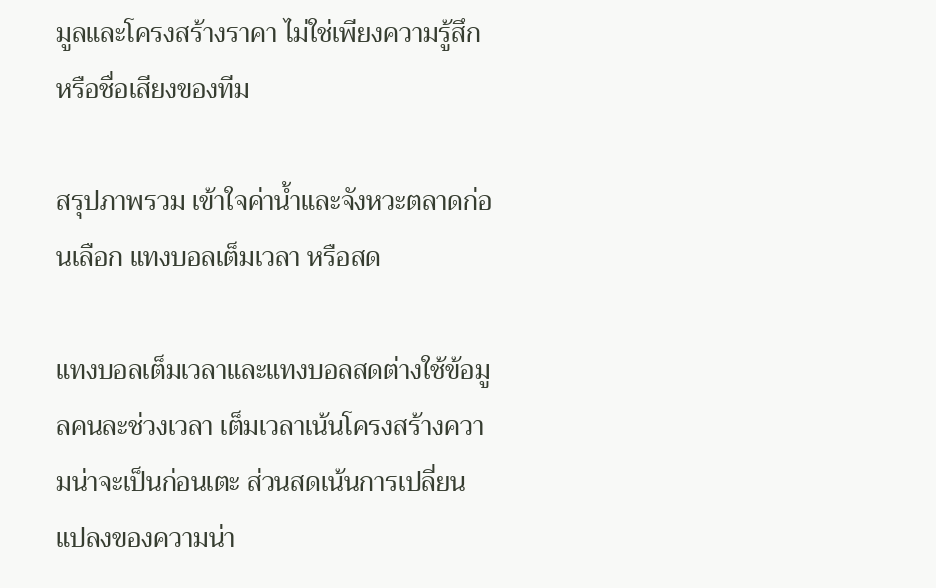มูลและโครงสร้างราคา ไม่ใช่เพียงความรู้สึกหรือชื่อเสียงของทีม

สรุปภาพรวม เข้าใจค่าน้ำและจังหวะตลาดก่อนเลือก แทงบอลเต็มเวลา หรือสด

แทงบอลเต็มเวลาและแทงบอลสดต่างใช้ข้อมูลคนละช่วงเวลา เต็มเวลาเน้นโครงสร้างความน่าจะเป็นก่อนเตะ ส่วนสดเน้นการเปลี่ยนแปลงของความน่า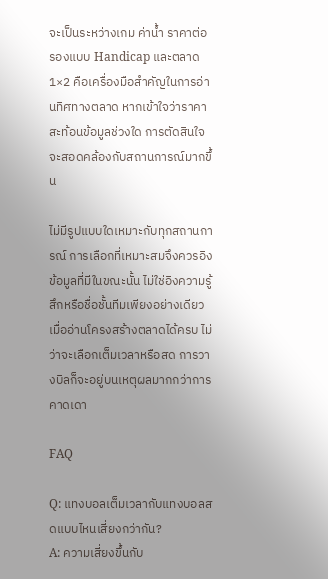จะเป็นระหว่างเกม ค่าน้ำ ราคาต่อรองแบบ Handicap และตลาด 1×2 คือเครื่องมือสำคัญในการอ่านทิศทางตลาด หากเข้าใจว่าราคาสะท้อนข้อมูลช่วงใด การตัดสินใจจะสอดคล้องกับสถานการณ์มากขึ้น

ไม่มีรูปแบบใดเหมาะกับทุกสถานการณ์ การเลือกที่เหมาะสมจึงควรอิงข้อมูลที่มีในขณะนั้น ไม่ใช่อิงความรู้สึกหรือชื่อชั้นทีมเพียงอย่างเดียว เมื่ออ่านโครงสร้างตลาดได้ครบ ไม่ว่าจะเลือกเต็มเวลาหรือสด การวางบิลก็จะอยู่บนเหตุผลมากกว่าการคาดเดา

FAQ

Q: แทงบอลเต็มเวลากับแทงบอลสดแบบไหนเสี่ยงกว่ากัน?
A: ความเสี่ยงขึ้นกับ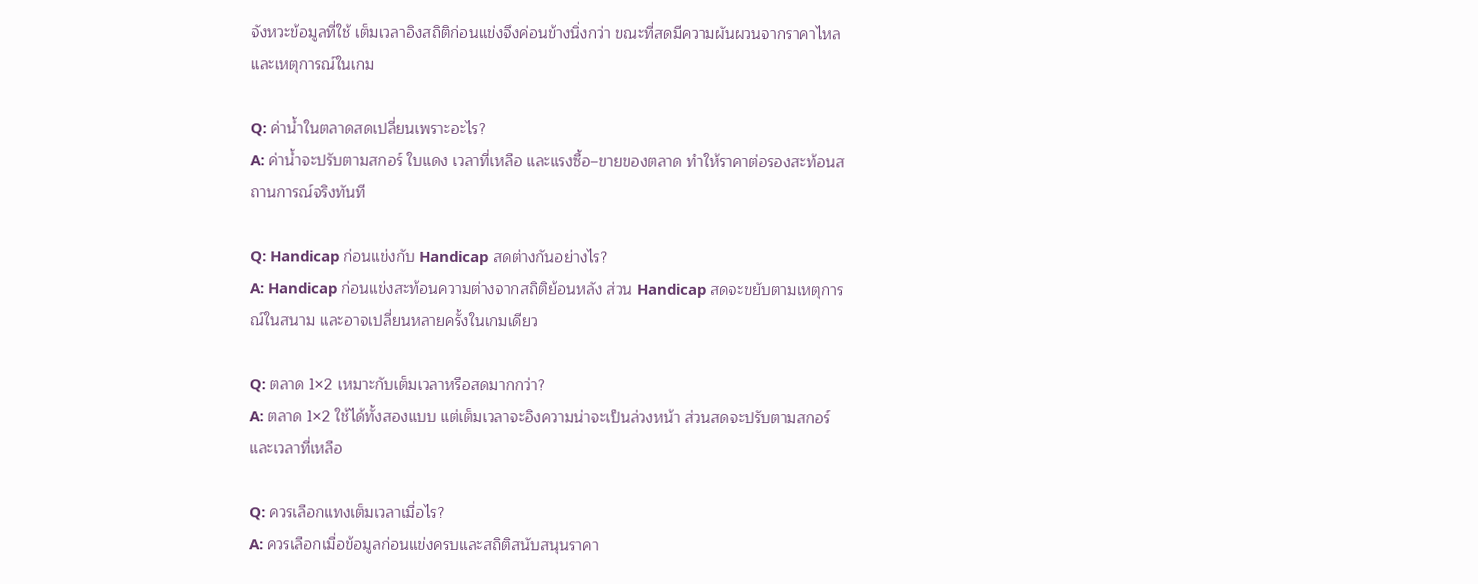จังหวะข้อมูลที่ใช้ เต็มเวลาอิงสถิติก่อนแข่งจึงค่อนข้างนิ่งกว่า ขณะที่สดมีความผันผวนจากราคาไหลและเหตุการณ์ในเกม

Q: ค่าน้ำในตลาดสดเปลี่ยนเพราะอะไร?
A: ค่าน้ำจะปรับตามสกอร์ ใบแดง เวลาที่เหลือ และแรงซื้อ–ขายของตลาด ทำให้ราคาต่อรองสะท้อนสถานการณ์จริงทันที

Q: Handicap ก่อนแข่งกับ Handicap สดต่างกันอย่างไร?
A: Handicap ก่อนแข่งสะท้อนความต่างจากสถิติย้อนหลัง ส่วน Handicap สดจะขยับตามเหตุการณ์ในสนาม และอาจเปลี่ยนหลายครั้งในเกมเดียว

Q: ตลาด 1×2 เหมาะกับเต็มเวลาหรือสดมากกว่า?
A: ตลาด 1×2 ใช้ได้ทั้งสองแบบ แต่เต็มเวลาจะอิงความน่าจะเป็นล่วงหน้า ส่วนสดจะปรับตามสกอร์และเวลาที่เหลือ

Q: ควรเลือกแทงเต็มเวลาเมื่อไร?
A: ควรเลือกเมื่อข้อมูลก่อนแข่งครบและสถิติสนับสนุนราคา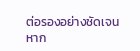ต่อรองอย่างชัดเจน หาก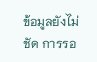ข้อมูลยังไม่ชัด การรอ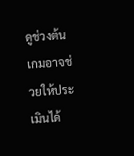ดูช่วงต้นเกมอาจช่วยให้ประเมินได้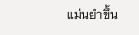แม่นยำขึ้น